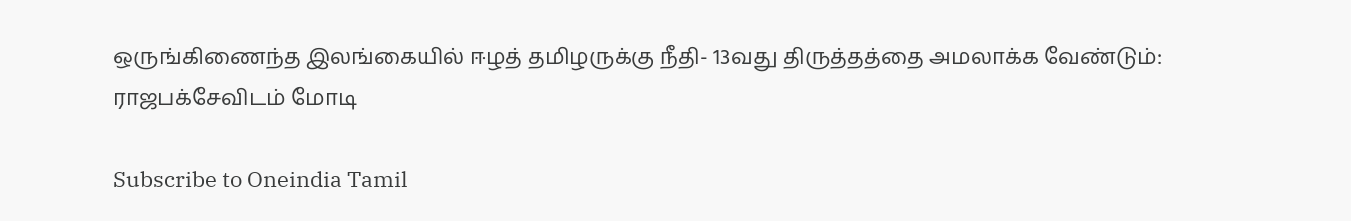ஒருங்கிணைந்த இலங்கையில் ஈழத் தமிழருக்கு நீதி- 13வது திருத்தத்தை அமலாக்க வேண்டும்: ராஜபக்சேவிடம் மோடி

Subscribe to Oneindia Tamil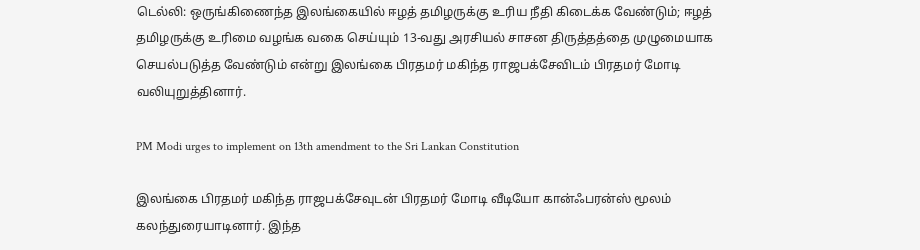டெல்லி: ஒருங்கிணைந்த இலங்கையில் ஈழத் தமிழருக்கு உரிய நீதி கிடைக்க வேண்டும்; ஈழத் தமிழருக்கு உரிமை வழங்க வகை செய்யும் 13-வது அரசியல் சாசன திருத்தத்தை முழுமையாக செயல்படுத்த வேண்டும் என்று இலங்கை பிரதமர் மகிந்த ராஜபக்சேவிடம் பிரதமர் மோடி வலியுறுத்தினார்.

PM Modi urges to implement on 13th amendment to the Sri Lankan Constitution

இலங்கை பிரதமர் மகிந்த ராஜபக்சேவுடன் பிரதமர் மோடி வீடியோ கான்ஃபரன்ஸ் மூலம் கலந்துரையாடினார். இந்த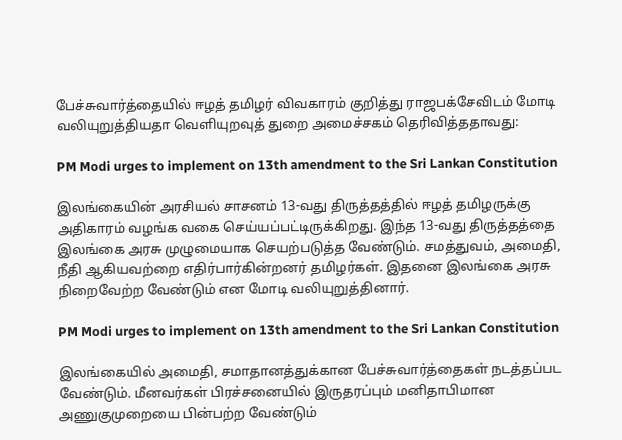பேச்சுவார்த்தையில் ஈழத் தமிழர் விவகாரம் குறித்து ராஜபக்சேவிடம் மோடி வலியுறுத்தியதா வெளியுறவுத் துறை அமைச்சகம் தெரிவித்ததாவது:

PM Modi urges to implement on 13th amendment to the Sri Lankan Constitution

இலங்கையின் அரசியல் சாசனம் 13-வது திருத்தத்தில் ஈழத் தமிழருக்கு அதிகாரம் வழங்க வகை செய்யப்பட்டிருக்கிறது. இந்த 13-வது திருத்தத்தை இலங்கை அரசு முழுமையாக செயற்படுத்த வேண்டும். சமத்துவம், அமைதி, நீதி ஆகியவற்றை எதிர்பார்கின்றனர் தமிழர்கள். இதனை இலங்கை அரசு நிறைவேற்ற வேண்டும் என மோடி வலியுறுத்தினார்.

PM Modi urges to implement on 13th amendment to the Sri Lankan Constitution

இலங்கையில் அமைதி, சமாதானத்துக்கான பேச்சுவார்த்தைகள் நடத்தப்பட வேண்டும். மீனவர்கள் பிரச்சனையில் இருதரப்பும் மனிதாபிமான அணுகுமுறையை பின்பற்ற வேண்டும்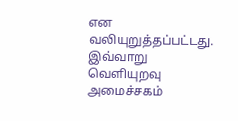என வலியுறுத்தப்பட்டது. இவ்வாறு வெளியுறவு அமைச்சகம்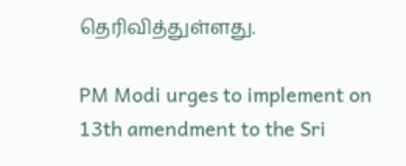தெரிவித்துள்ளது.

PM Modi urges to implement on 13th amendment to the Sri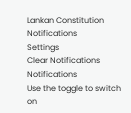Lankan Constitution
Notifications
Settings
Clear Notifications
Notifications
Use the toggle to switch on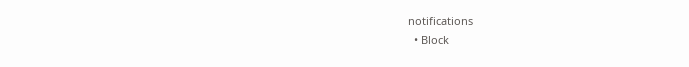notifications
  • Block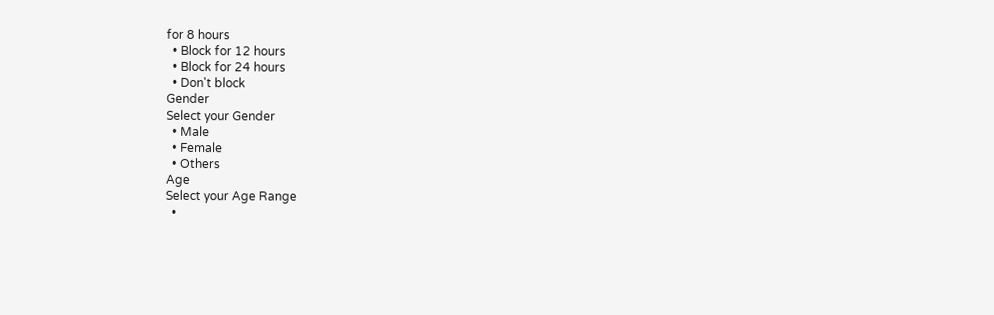for 8 hours
  • Block for 12 hours
  • Block for 24 hours
  • Don't block
Gender
Select your Gender
  • Male
  • Female
  • Others
Age
Select your Age Range
  •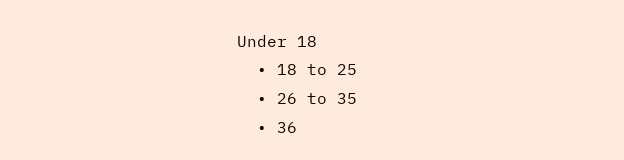Under 18
  • 18 to 25
  • 26 to 35
  • 36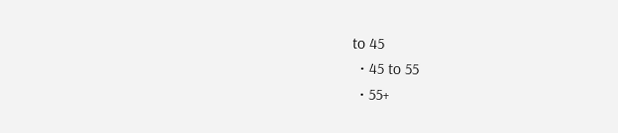to 45
  • 45 to 55
  • 55+